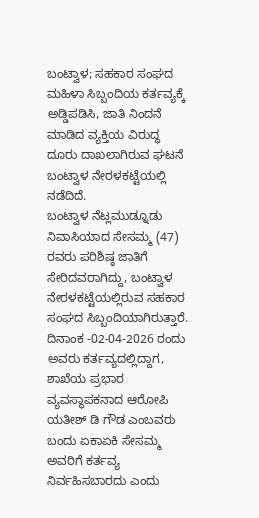ಬಂಟ್ವಾಳ; ಸಹಕಾರ ಸಂಘದ ಮಹಿಳಾ ಸಿಬ್ಬಂದಿಯ ಕರ್ತವ್ಯಕ್ಕೆ ಅಡ್ಡಿಪಡಿಸಿ, ಜಾತಿ ನಿಂದನೆ ಮಾಡಿದ ವ್ಯಕ್ತಿಯ ವಿರುದ್ಧ ದೂರು ದಾಖಲಾಗಿರುವ ಘಟನೆ ಬಂಟ್ವಾಳ ನೇರಳಕಟ್ಟೆಯಲ್ಲಿ ನಡೆದಿದೆ.
ಬಂಟ್ವಾಳ ನೆಟ್ಲಮುಡ್ನೂಡು ನಿವಾಸಿಯಾದ ಸೇಸಮ್ಮ (47) ರವರು ಪರಿಶಿಷ್ಠ ಜಾತಿಗೆ ಸೇರಿದವರಾಗಿದ್ದು, ಬಂಟ್ವಾಳ ನೇರಳಕಟ್ಟೆಯಲ್ಲಿರುವ ಸಹಕಾರ ಸಂಘದ ಸಿಬ್ಬಂದಿಯಾಗಿರುತ್ತಾರೆ. ದಿನಾಂಕ -02-04-2026 ರಂದು ಅವರು ಕರ್ತವ್ಯದಲ್ಲಿದ್ದಾಗ, ಶಾಖೆಯ ಪ್ರಭಾರ ವ್ಯವಸ್ಥಾಪಕನಾದ ಆರೋಪಿ ಯತೀಶ್ ಡಿ ಗೌಡ ಎಂಬವರು ಬಂದು ಏಕಾಏಕಿ ಸೇಸಮ್ಮ ಅವರಿಗೆ ಕರ್ತವ್ಯ ನಿರ್ವಹಿಸಬಾರದು ಎಂದು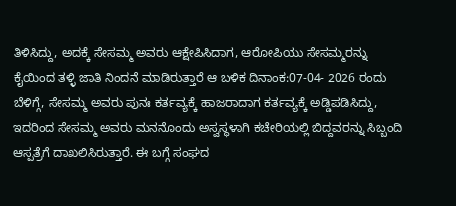ತಿಳಿಸಿದ್ದು, ಅದಕ್ಕೆ ಸೇಸಮ್ಮ ಅವರು ಆಕ್ಷೇಪಿಸಿದಾಗ, ಆರೋಪಿಯು ಸೇಸಮ್ಮರನ್ನು ಕೈಯಿಂದ ತಳ್ಳಿ ಜಾತಿ ನಿಂದನೆ ಮಾಡಿರುತ್ತಾರೆ ಆ ಬಳಿಕ ದಿನಾಂಕ:07-04- 2026 ರಂದು ಬೆಳಿಗ್ಗೆ, ಸೇಸಮ್ಮ ಅವರು ಪುನಃ ಕರ್ತವ್ಯಕ್ಕೆ ಹಾಜರಾದಾಗ ಕರ್ತವ್ಯಕ್ಕೆ ಅಡ್ಡಿಪಡಿಸಿದ್ದು, ಇದರಿಂದ ಸೇಸಮ್ಮ ಅವರು ಮನನೊಂದು ಅಸ್ವಸ್ಥಳಾಗಿ ಕಚೇರಿಯಲ್ಲಿ ಬಿದ್ದವರನ್ನು ಸಿಬ್ಬಂದಿ ಆಸ್ಪತ್ರೆಗೆ ದಾಖಲಿಸಿರುತ್ತಾರೆ. ಈ ಬಗ್ಗೆ ಸಂಘದ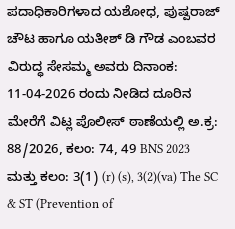ಪದಾಧಿಕಾರಿಗಳಾದ ಯಶೋಧ, ಪುಷ್ಪರಾಜ್ ಚೌಟ ಹಾಗೂ ಯತೀಶ್ ಡಿ ಗೌಡ ಎಂಬವರ ವಿರುದ್ಧ ಸೇಸಮ್ಮ ಅವರು ದಿನಾಂಕ: 11-04-2026 ರಂದು ನೀಡಿದ ದೂರಿನ ಮೇರೆಗೆ ವಿಟ್ಲ ಪೊಲೀಸ್ ಠಾಣೆಯಲ್ಲಿ ಅ.ಕ್ರ: 88/2026, ಕಲಂ: 74, 49 BNS 2023 ಮತ್ತು ಕಲಂ: 3(1) (r) (s), 3(2)(va) The SC & ST (Prevention of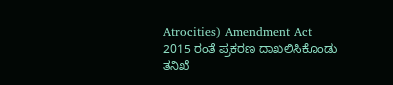Atrocities) Amendment Act 2015 ರಂತೆ ಪ್ರಕರಣ ದಾಖಲಿಸಿಕೊಂಡು ತನಿಖೆ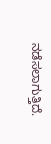ನಡೆಸಲಾಗುತ್ತಿದೆ.